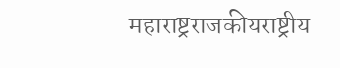महाराष्ट्रराजकीयराष्ट्रीय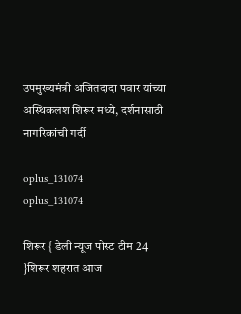उपमुख्यमंत्री अजितदादा पवार यांच्या अस्थिकलश शिरूर मध्ये, दर्शनासाठी नागरिकांची गर्दी

oplus_131074
oplus_131074

शिरूर { डेली न्यूज पोस्ट टीम 24 }शिरूर शहरात आज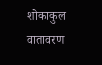शोकाकुल वातावरण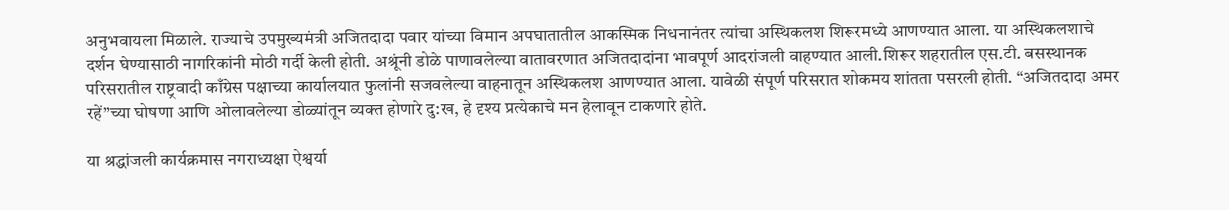अनुभवायला मिळाले. राज्याचे उपमुख्यमंत्री अजितदादा पवार यांच्या विमान अपघातातील आकस्मिक निधनानंतर त्यांचा अस्थिकलश शिरूरमध्ये आणण्यात आला. या अस्थिकलशाचे दर्शन घेण्यासाठी नागरिकांनी मोठी गर्दी केली होती. अश्रूंनी डोळे पाणावलेल्या वातावरणात अजितदादांना भावपूर्ण आदरांजली वाहण्यात आली.शिरूर शहरातील एस.टी. बसस्थानक परिसरातील राष्ट्रवादी काँग्रेस पक्षाच्या कार्यालयात फुलांनी सजवलेल्या वाहनातून अस्थिकलश आणण्यात आला. यावेळी संपूर्ण परिसरात शोकमय शांतता पसरली होती. “अजितदादा अमर रहें”च्या घोषणा आणि ओलावलेल्या डोळ्यांतून व्यक्त होणारे दु:ख, हे दृश्य प्रत्येकाचे मन हेलावून टाकणारे होते.

या श्रद्धांजली कार्यक्रमास नगराध्यक्षा ऐश्वर्या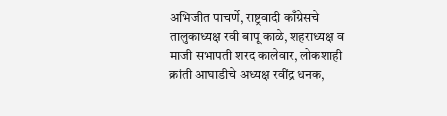अभिजीत पाचर्णे, राष्ट्रवादी काँग्रेसचे तालुकाध्यक्ष रवी बापू काळे, शहराध्यक्ष व माजी सभापती शरद कालेवार, लोकशाही क्रांती आघाडीचे अध्यक्ष रवींद्र धनक,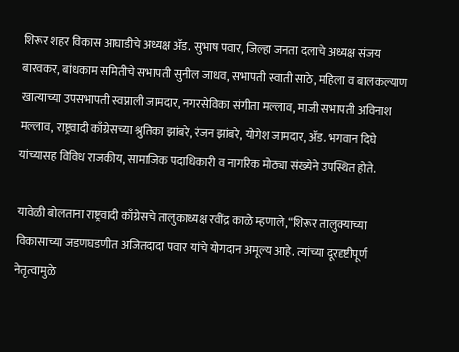शिरूर शहर विकास आघाडीचे अध्यक्ष ॲड. सुभाष पवार, जिल्हा जनता दलाचे अध्यक्ष संजय बारवकर, बांधकाम समितीचे सभापती सुनील जाधव, सभापती स्वाती साठे, महिला व बालकल्याण खात्याच्या उपसभापती स्वप्नाली जामदार, नगरसेविका संगीता मल्लाव, माजी सभापती अविनाश मल्लाव, राष्ट्रवादी काँग्रेसच्या श्रुतिका झांबरे, रंजन झांबरे, योगेश जामदार, ॲड. भगवान दिघे यांच्यासह विविध राजकीय, सामाजिक पदाधिकारी व नागरिक मोठ्या संख्येने उपस्थित होते.

यावेळी बोलताना राष्ट्रवादी काँग्रेसचे तालुकाध्यक्ष रवींद्र काळे म्हणाले,“शिरूर तालुक्याच्या विकासाच्या जडणघडणीत अजितदादा पवार यांचे योगदान अमूल्य आहे. त्यांच्या दूरदृष्टीपूर्ण नेतृत्वामुळे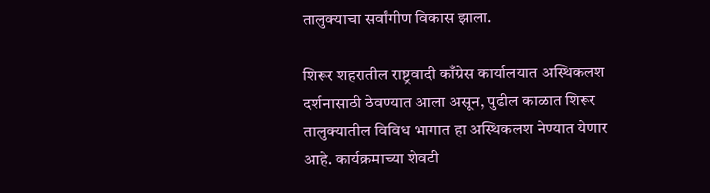तालुक्याचा सर्वांगीण विकास झाला.

शिरूर शहरातील राष्ट्रवादी काँग्रेस कार्यालयात अस्थिकलश दर्शनासाठी ठेवण्यात आला असून, पुढील काळात शिरूर तालुक्यातील विविध भागात हा अस्थिकलश नेण्यात येणार आहे. कार्यक्रमाच्या शेवटी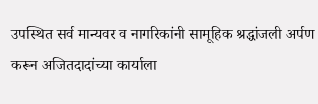उपस्थित सर्व मान्यवर व नागरिकांनी सामूहिक श्रद्धांजली अर्पण करून अजितदादांच्या कार्याला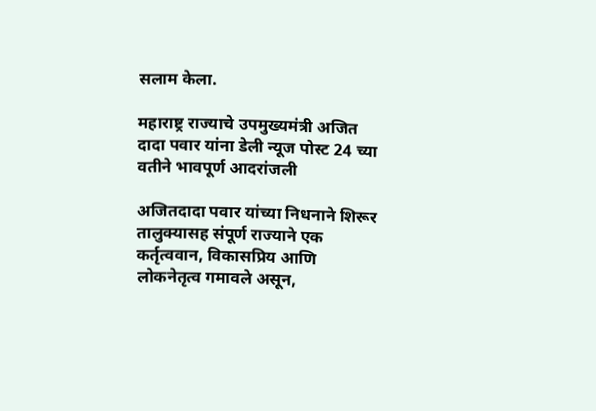सलाम केला.

महाराष्ट्र राज्याचे उपमुख्यमंत्री अजित दादा पवार यांना डेली न्यूज पोस्ट 24 च्या वतीने भावपूर्ण आदरांजली

अजितदादा पवार यांच्या निधनाने शिरूर तालुक्यासह संपूर्ण राज्याने एक कर्तृत्ववान, विकासप्रिय आणि लोकनेतृत्व गमावले असून,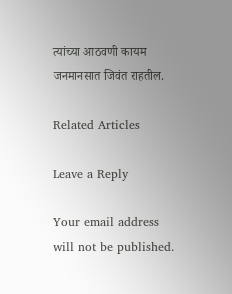त्यांच्या आठवणी कायम जनमानसात जिवंत राहतील.

Related Articles

Leave a Reply

Your email address will not be published.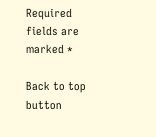Required fields are marked *

Back to top button